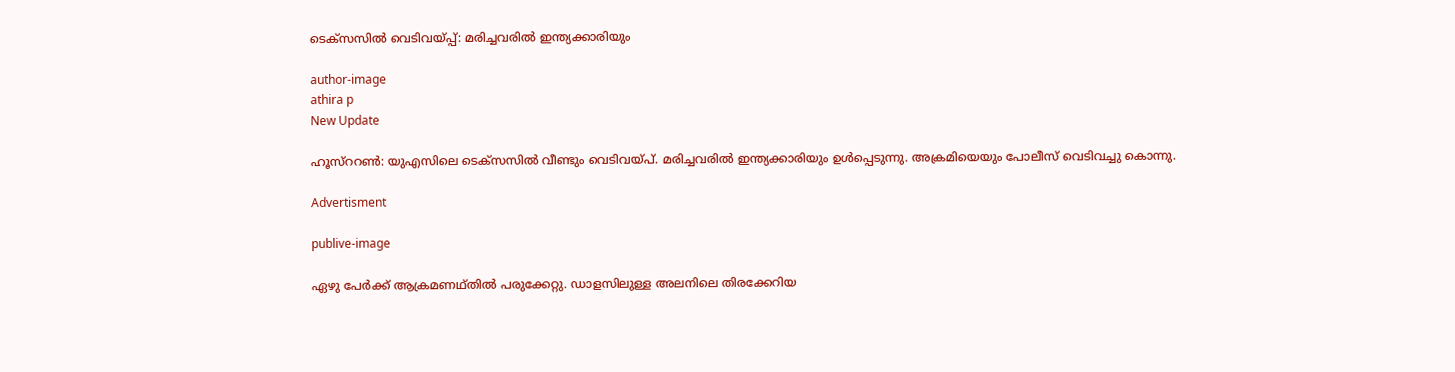ടെക്സസില്‍ വെടിവയ്പ്പ്: മരിച്ചവരില്‍ ഇന്ത്യക്കാരിയും

author-image
athira p
New Update

ഹൂസ്ററണ്‍: യുഎസിലെ ടെക്സസില്‍ വീണ്ടും വെടിവയ്പ്. മരിച്ചവരില്‍ ഇന്ത്യക്കാരിയും ഉള്‍പ്പെടുന്നു. അക്രമിയെയും പോലീസ് വെടിവച്ചു കൊന്നു.

Advertisment

publive-image

ഏഴു പേര്‍ക്ക് ആക്രമണഥ്തില്‍ പരുക്കേറ്റു. ഡാളസിലുള്ള അലനിലെ തിരക്കേറിയ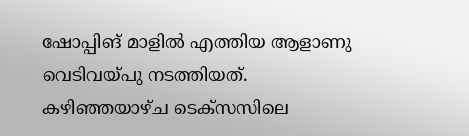ഷോപ്പിങ് മാളില്‍ എത്തിയ ആളാണു വെടിവയ്പു നടത്തിയത്. കഴിഞ്ഞയാഴ്ച ടെക്സസിലെ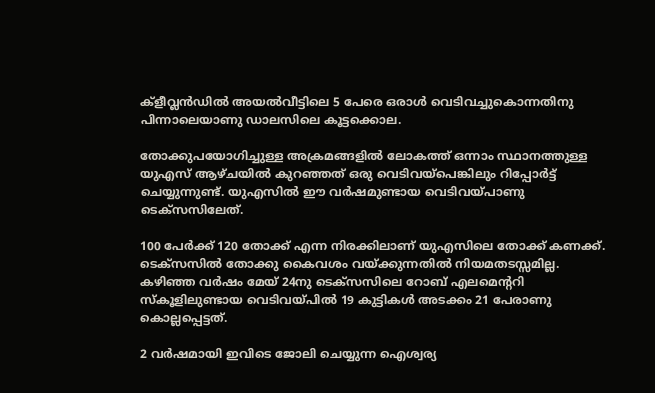ക്ളീവ്ലന്‍ഡില്‍ അയല്‍വീട്ടിലെ 5 പേരെ ഒരാള്‍ വെടിവച്ചുകൊന്നതിനു പിന്നാലെയാണു ഡാലസിലെ കൂട്ടക്കൊല.

തോക്കുപയോഗിച്ചുള്ള അക്രമങ്ങളില്‍ ലോകത്ത് ഒന്നാം സ്ഥാനത്തുള്ള യുഎസ് ആഴ്ചയില്‍ കുറഞ്ഞത് ഒരു വെടിവയ്പെങ്കിലും റിപ്പോര്‍ട്ട് ചെയ്യുന്നുണ്ട്. യുഎസില്‍ ഈ വര്‍ഷമുണ്ടായ വെടിവയ്പാണു ടെക്സസിലേത്.

100 പേര്‍ക്ക് 120 തോക്ക് എന്ന നിരക്കിലാണ് യുഎസിലെ തോക്ക് കണക്ക്. ടെക്സസില്‍ തോക്കു കൈവശം വയ്ക്കുന്നതില്‍ നിയമതടസ്സമില്ല. കഴിഞ്ഞ വര്‍ഷം മേയ് 24നു ടെക്സസിലെ റോബ് എലമെന്ററി സ്കൂളിലുണ്ടായ വെടിവയ്പില്‍ 19 കുട്ടികള്‍ അടക്കം 21 പേരാണു കൊല്ലപ്പെട്ടത്.

2 വര്‍ഷമായി ഇവിടെ ജോലി ചെയ്യുന്ന ഐശ്വര്യ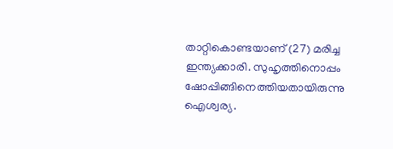താറ്റികൊണ്ടയാണ് (27) മരിച്ച ഇന്ത്യക്കാരി. സുഹൃത്തിനൊപ്പം ഷോപ്പിങ്ങിനെത്തിയതായിരുന്നു ഐശ്വര്യ.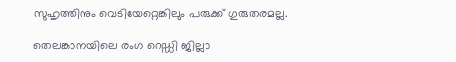സുഹൃത്തിനും വെടിയേറ്റെങ്കിലും പരുക്ക് ഗുരുതരമല്ല.

തെലങ്കാനയിലെ രംഗ റെഡ്ഡി ജില്ലാ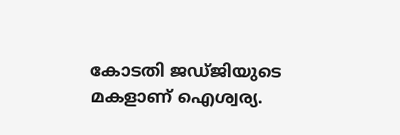കോടതി ജഡ്ജിയുടെ മകളാണ് ഐശ്വര്യ.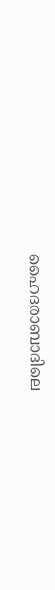ഹൈദരാബാദിലെ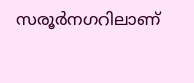സരൂര്‍നഗറിലാണ്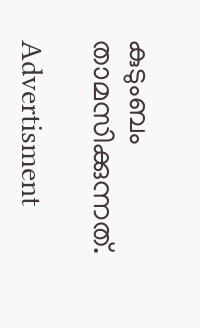കുടുംബം താമസിക്കുന്നത്.

Advertisment